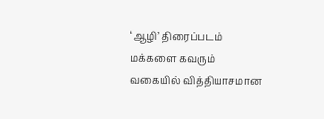‘ஆழி’ திரைப்படம் மக்களை கவரும் வகையில் வித்தியாசமான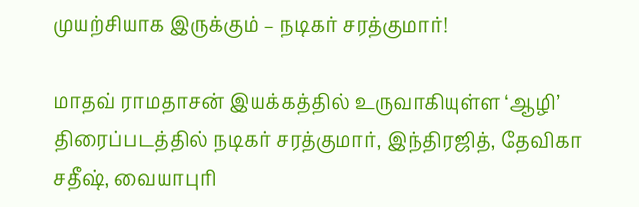முயற்சியாக இருக்கும் – நடிகர் சரத்குமார்!

மாதவ் ராமதாசன் இயக்கத்தில் உருவாகியுள்ள ‘ஆழி’ திரைப்படத்தில் நடிகர் சரத்குமார், இந்திரஜித், தேவிகா சதீஷ், வையாபுரி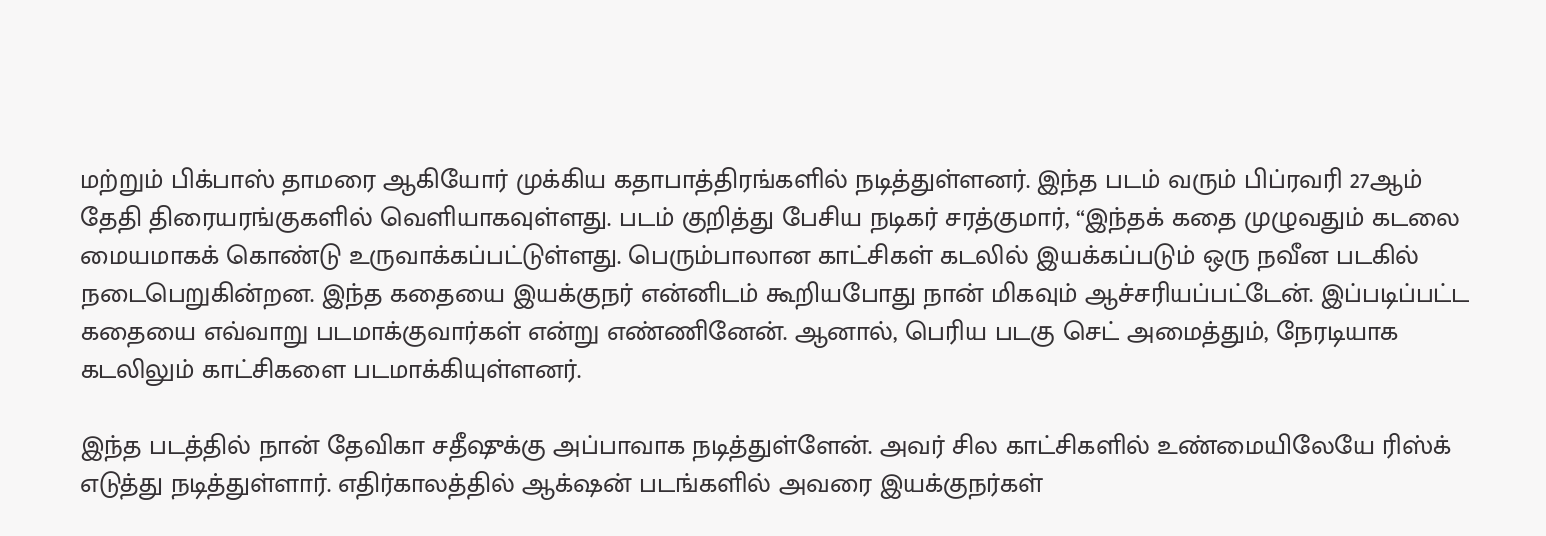மற்றும் பிக்பாஸ் தாமரை ஆகியோர் முக்கிய கதாபாத்திரங்களில் நடித்துள்ளனர். இந்த படம் வரும் பிப்ரவரி 27ஆம் தேதி திரையரங்குகளில் வெளியாகவுள்ளது. படம் குறித்து பேசிய நடிகர் சரத்குமார், “இந்தக் கதை முழுவதும் கடலை மையமாகக் கொண்டு உருவாக்கப்பட்டுள்ளது. பெரும்பாலான காட்சிகள் கடலில் இயக்கப்படும் ஒரு நவீன படகில் நடைபெறுகின்றன. இந்த கதையை இயக்குநர் என்னிடம் கூறியபோது நான் மிகவும் ஆச்சரியப்பட்டேன். இப்படிப்பட்ட கதையை எவ்வாறு படமாக்குவார்கள் என்று எண்ணினேன். ஆனால், பெரிய படகு செட் அமைத்தும், நேரடியாக கடலிலும் காட்சிகளை படமாக்கியுள்ளனர்.

இந்த படத்தில் நான் தேவிகா சதீஷுக்கு அப்பாவாக நடித்துள்ளேன். அவர் சில காட்சிகளில் உண்மையிலேயே ரிஸ்க் எடுத்து நடித்துள்ளார். எதிர்காலத்தில் ஆக்‌ஷன் படங்களில் அவரை இயக்குநர்கள்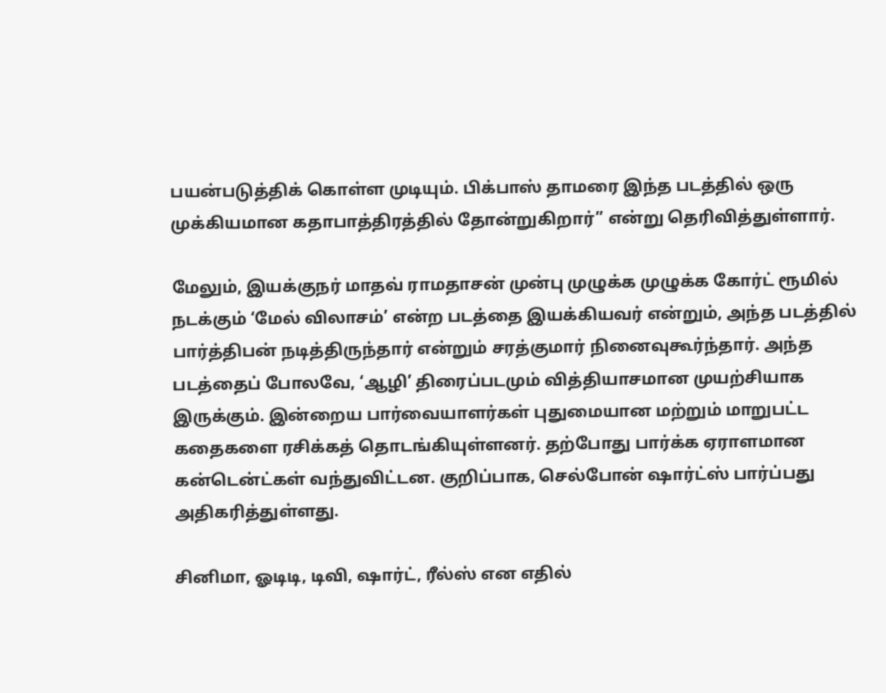பயன்படுத்திக் கொள்ள முடியும். பிக்பாஸ் தாமரை இந்த படத்தில் ஒரு முக்கியமான கதாபாத்திரத்தில் தோன்றுகிறார்” என்று தெரிவித்துள்ளார்.

மேலும், இயக்குநர் மாதவ் ராமதாசன் முன்பு முழுக்க முழுக்க கோர்ட் ரூமில் நடக்கும் ‘மேல் விலாசம்’ என்ற படத்தை இயக்கியவர் என்றும், அந்த படத்தில் பார்த்திபன் நடித்திருந்தார் என்றும் சரத்குமார் நினைவுகூர்ந்தார். அந்த படத்தைப் போலவே, ‘ஆழி’ திரைப்படமும் வித்தியாசமான முயற்சியாக இருக்கும். இன்றைய பார்வையாளர்கள் புதுமையான மற்றும் மாறுபட்ட கதைகளை ரசிக்கத் தொடங்கியுள்ளனர். தற்போது பார்க்க ஏராளமான கன்டென்ட்கள் வந்துவிட்டன. குறிப்பாக, செல்போன் ஷார்ட்ஸ் பார்ப்பது அதிகரித்துள்ளது.

சினிமா, ஓடிடி, டிவி, ஷார்ட், ரீல்ஸ் என எதில்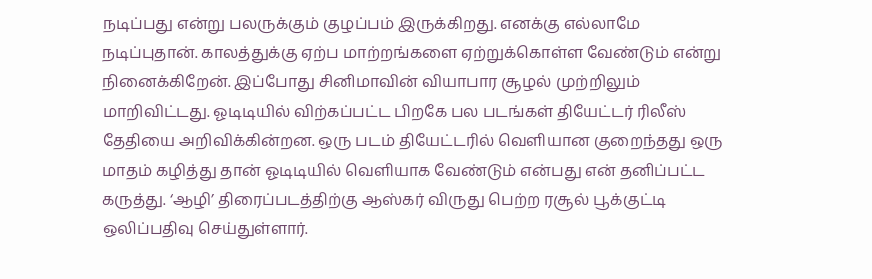நடிப்பது என்று பலருக்கும் குழப்பம் இருக்கிறது. எனக்கு எல்லாமே நடிப்புதான். காலத்துக்கு ஏற்ப மாற்றங்களை ஏற்றுக்கொள்ள வேண்டும் என்று நினைக்கிறேன். இப்போது சினிமாவின் வியாபார சூழல் முற்றிலும் மாறிவிட்டது. ஓடிடியில் விற்கப்பட்ட பிறகே பல படங்கள் தியேட்டர் ரிலீஸ் தேதியை அறிவிக்கின்றன. ஒரு படம் தியேட்டரில் வெளியான குறைந்தது ஒரு மாதம் கழித்து தான் ஓடிடியில் வெளியாக வேண்டும் என்பது என் தனிப்பட்ட கருத்து. ‘ஆழி’ திரைப்படத்திற்கு ஆஸ்கர் விருது பெற்ற ரசூல் பூக்குட்டி ஒலிப்பதிவு செய்துள்ளார்.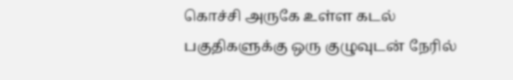கொச்சி அருகே உள்ள கடல் பகுதிகளுக்கு ஒரு குழுவுடன் நேரில்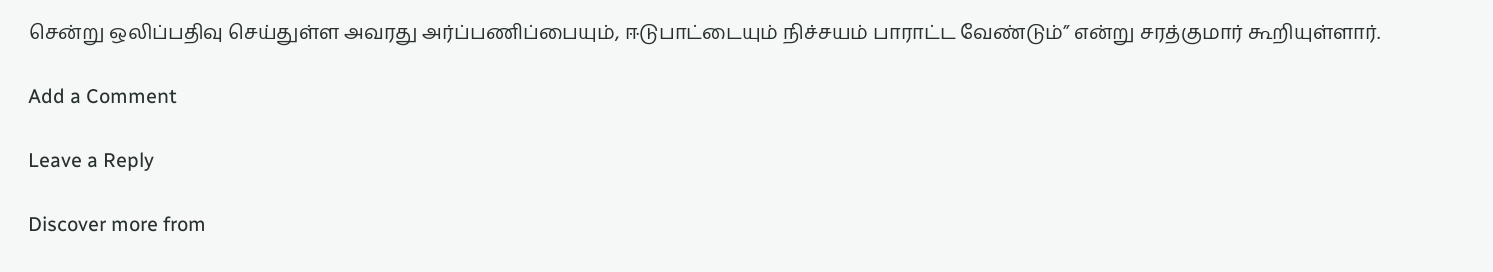சென்று ஒலிப்பதிவு செய்துள்ள அவரது அர்ப்பணிப்பையும், ஈடுபாட்டையும் நிச்சயம் பாராட்ட வேண்டும்” என்று சரத்குமார் கூறியுள்ளார்.

Add a Comment

Leave a Reply

Discover more from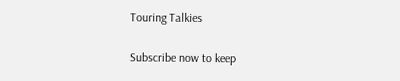Touring Talkies

Subscribe now to keep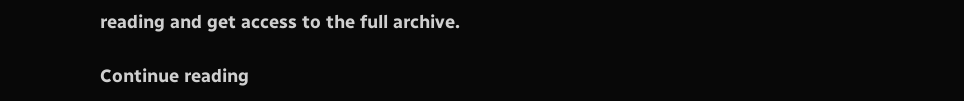reading and get access to the full archive.

Continue reading